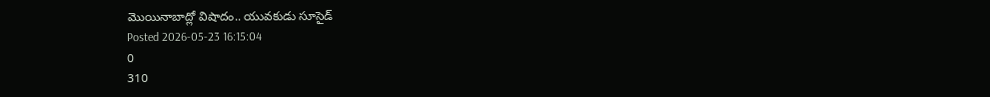మొయినాబాద్లో విషాదం.. యువకుడు సూసైడ్
Posted 2026-05-23 16:15:04
0
310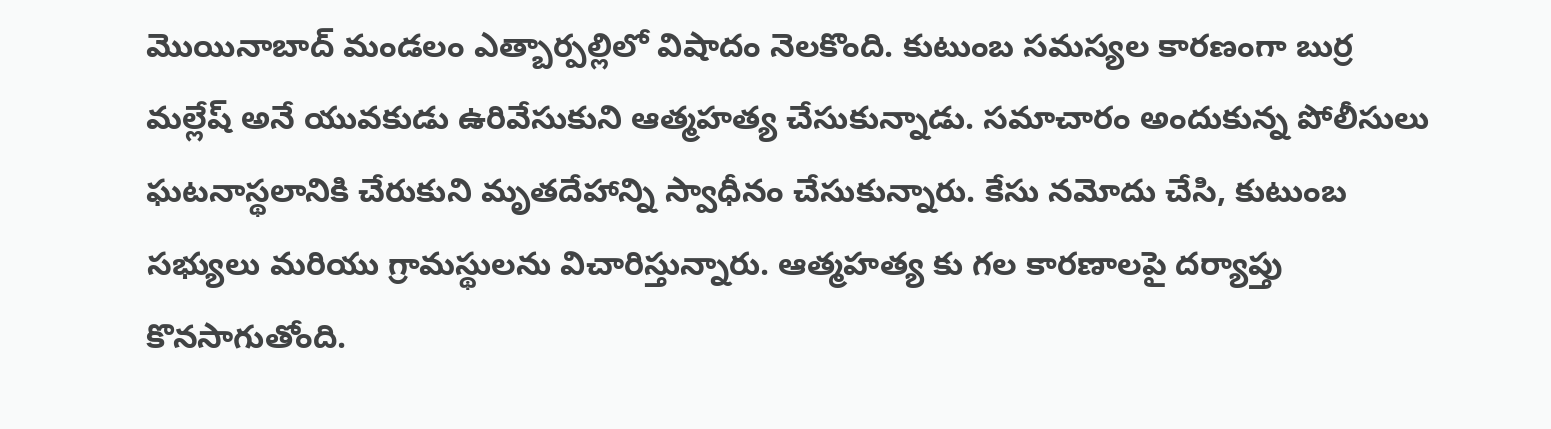మొయినాబాద్ మండలం ఎత్బార్పల్లిలో విషాదం నెలకొంది. కుటుంబ సమస్యల కారణంగా బుర్ర మల్లేష్ అనే యువకుడు ఉరివేసుకుని ఆత్మహత్య చేసుకున్నాడు. సమాచారం అందుకున్న పోలీసులు ఘటనాస్థలానికి చేరుకుని మృతదేహాన్ని స్వాధీనం చేసుకున్నారు. కేసు నమోదు చేసి, కుటుంబ సభ్యులు మరియు గ్రామస్థులను విచారిస్తున్నారు. ఆత్మహత్య కు గల కారణాలపై దర్యాప్తు కొనసాగుతోంది.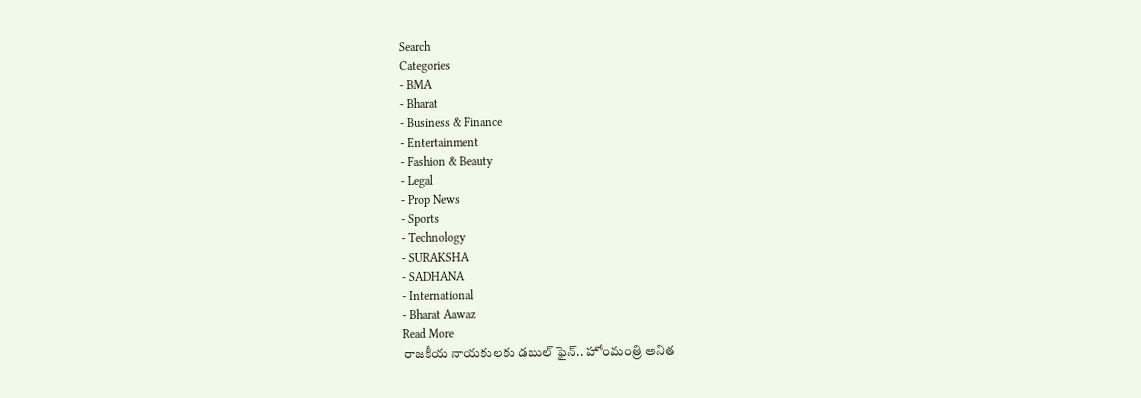Search
Categories
- BMA
- Bharat
- Business & Finance
- Entertainment
- Fashion & Beauty
- Legal
- Prop News
- Sports
- Technology
- SURAKSHA
- SADHANA
- International
- Bharat Aawaz
Read More
రాజకీయ నాయకులకు డబుల్ ఫైన్.. హోంమంత్రి అనిత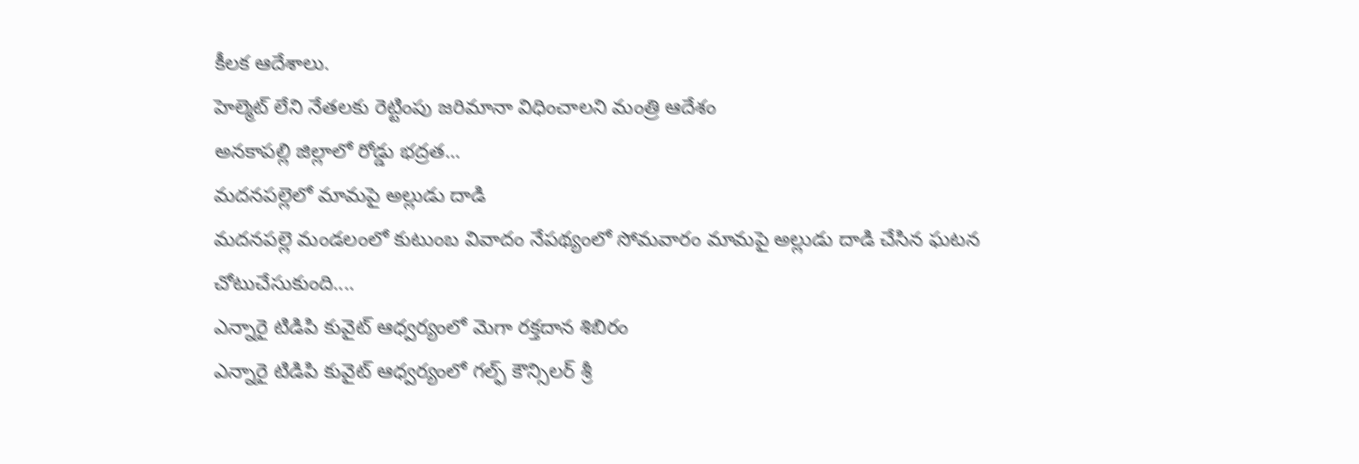కీలక ఆదేశాలు.
హెల్మెట్ లేని నేతలకు రెట్టింపు జరిమానా విధించాలని మంత్రి ఆదేశం
అనకాపల్లి జిల్లాలో రోడ్డు భద్రత...
మదనపల్లెలో మామపై అల్లుడు దాడి
మదనపల్లె మండలంలో కుటుంబ వివాదం నేపథ్యంలో సోమవారం మామపై అల్లుడు దాడి చేసిన ఘటన చోటుచేసుకుంది....
ఎన్నారై టిడిపి కువైట్ ఆధ్వర్యంలో మెగా రక్తదాన శిబిరం
ఎన్నారై టిడిపి కువైట్ ఆధ్వర్యంలో గల్ఫ్ కౌన్సిలర్ శ్రీ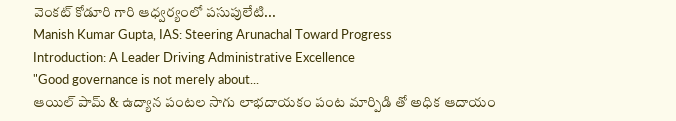వెంకట్ కోడూరి గారి ఆధ్వర్యంలో పసుపులేటి...
Manish Kumar Gupta, IAS: Steering Arunachal Toward Progress
Introduction: A Leader Driving Administrative Excellence
"Good governance is not merely about...
ఆయిల్ పామ్ & ఉద్యాన పంటల సాగు లాభదాయకం పంట మార్పిడి తో అధిక ఆదాయం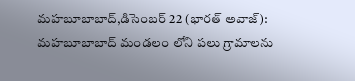మహబూబాబాద్,డిసెంబర్ 22 (భారత్ అవాజ్): మహబూబాబాద్ మండలం లోని పలు గ్రామాలను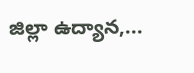జిల్లా ఉద్యాన,...